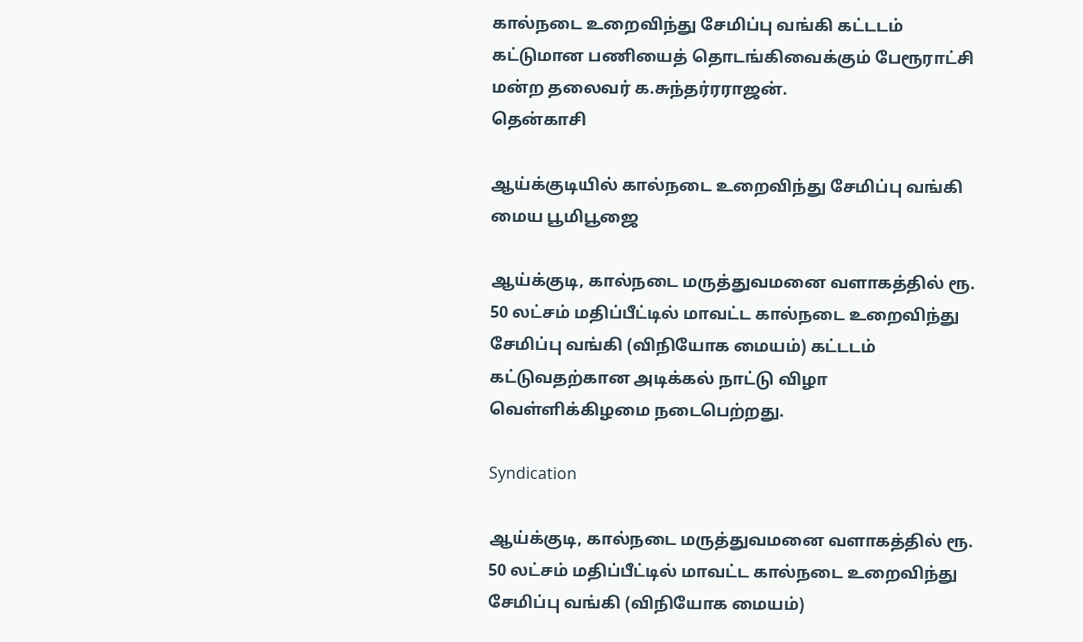கால்நடை உறைவிந்து சேமிப்பு வங்கி கட்டடம் கட்டுமான பணியைத் தொடங்கிவைக்கும் பேரூராட்சி மன்ற தலைவர் க.சுந்தர்ரராஜன்.
தென்காசி

ஆய்க்குடியில் கால்நடை உறைவிந்து சேமிப்பு வங்கி மைய பூமிபூஜை

ஆய்க்குடி, கால்நடை மருத்துவமனை வளாகத்தில் ரூ. 50 லட்சம் மதிப்பீட்டில் மாவட்ட கால்நடை உறைவிந்து சேமிப்பு வங்கி (விநியோக மையம்) கட்டடம் கட்டுவதற்கான அடிக்கல் நாட்டு விழா வெள்ளிக்கிழமை நடைபெற்றது.

Syndication

ஆய்க்குடி, கால்நடை மருத்துவமனை வளாகத்தில் ரூ. 50 லட்சம் மதிப்பீட்டில் மாவட்ட கால்நடை உறைவிந்து சேமிப்பு வங்கி (விநியோக மையம்)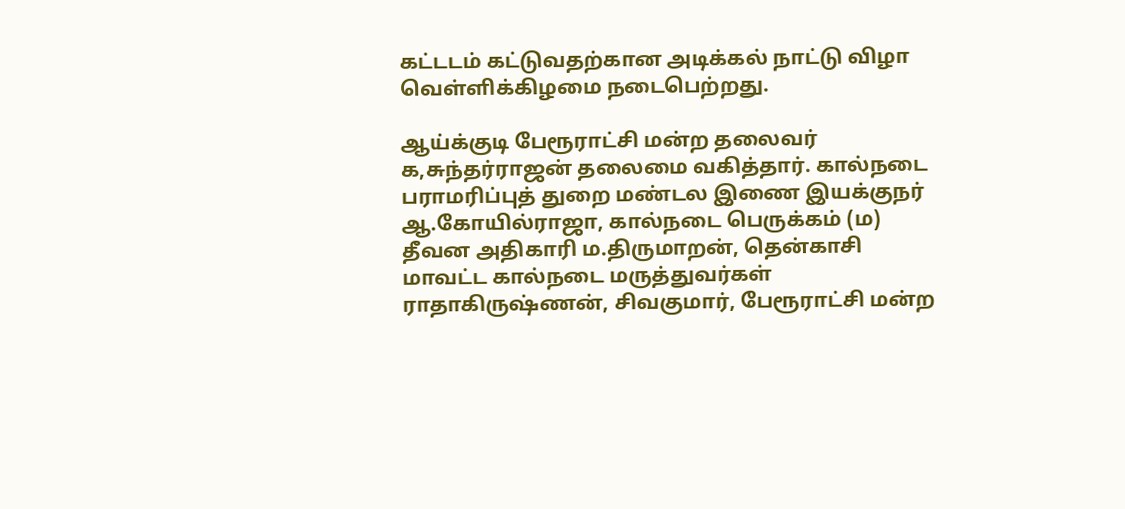கட்டடம் கட்டுவதற்கான அடிக்கல் நாட்டு விழா வெள்ளிக்கிழமை நடைபெற்றது.

ஆய்க்குடி பேரூராட்சி மன்ற தலைவர் க,சுந்தர்ராஜன் தலைமை வகித்தார். கால்நடை பராமரிப்புத் துறை மண்டல இணை இயக்குநர் ஆ.கோயில்ராஜா, கால்நடை பெருக்கம் (ம) தீவன அதிகாரி ம.திருமாறன், தென்காசி மாவட்ட கால்நடை மருத்துவர்கள் ராதாகிருஷ்ணன், சிவகுமார், பேரூராட்சி மன்ற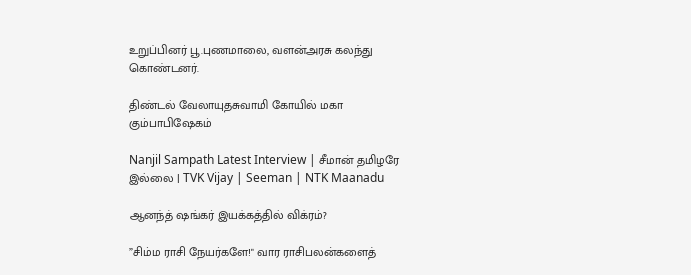உறுப்பினர் பூ.புணமாலை, வளன்அரசு கலந்து கொண்டனர்.

திண்டல் வேலாயுதசுவாமி கோயில் மகா கும்பாபிஷேகம்

Nanjil Sampath Latest Interview | சீமான் தமிழரே இல்லை | TVK Vijay | Seeman | NTK Maanadu

ஆனந்த் ஷங்கர் இயக்கத்தில் விக்ரம்?

”சிம்ம ராசி நேயர்களே!" வார ராசிபலன்களைத்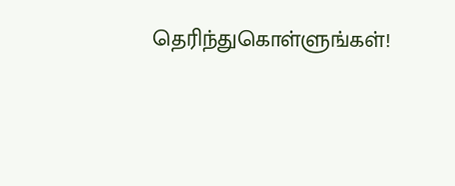தெரிந்துகொள்ளுங்கள்!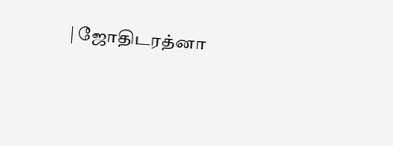| ஜோதிடரத்னா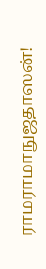ராமராமாநுஜதாஸன்!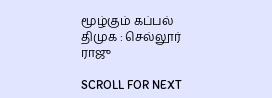மூழ்கும் கப்பல் திமுக : செல்லூர் ராஜு

SCROLL FOR NEXT